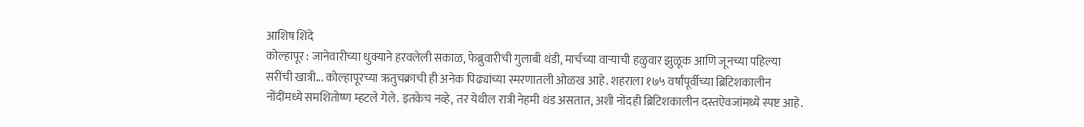आशिष शिंदे
कोल्हापूर : जानेवारीच्या धुक्याने हरवलेली सकाळ, फेब्रुवारीची गुलाबी थंडी, मार्चच्या वाऱ्याची हळुवार झुळूक आणि जूनच्या पहिल्या सरींची खात्री... कोल्हापूरच्या ऋतुचक्राची ही अनेक पिढ्यांच्या स्मरणातली ओळख आहे. शहराला १७५ वर्षांपूर्वीच्या ब्रिटिशकालीन नोंदींमध्ये समशितोष्ण म्हटले गेले. इतकेच नव्हे, तर येथील रात्री नेहमी थंड असतात, अशी नोंदही ब्रिटिशकालीन दस्तऐवजांमध्ये स्पष्ट आहे.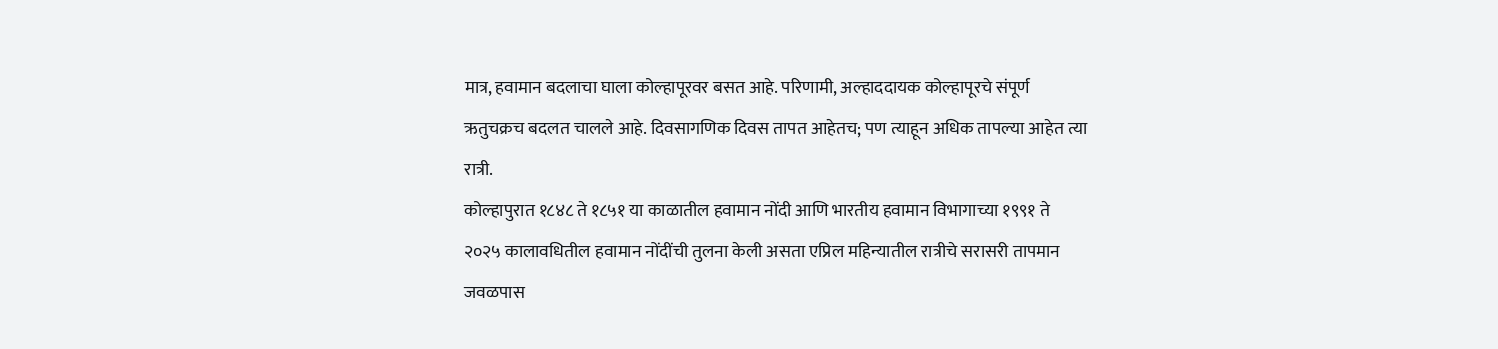मात्र, हवामान बदलाचा घाला कोल्हापूरवर बसत आहे. परिणामी, अल्हाददायक कोल्हापूरचे संपूर्ण ऋतुचक्रच बदलत चालले आहे. दिवसागणिक दिवस तापत आहेतच; पण त्याहून अधिक तापल्या आहेत त्या रात्री.
कोल्हापुरात १८४८ ते १८५१ या काळातील हवामान नोंदी आणि भारतीय हवामान विभागाच्या १९९१ ते २०२५ कालावधितील हवामान नोंदींची तुलना केली असता एप्रिल महिन्यातील रात्रीचे सरासरी तापमान जवळपास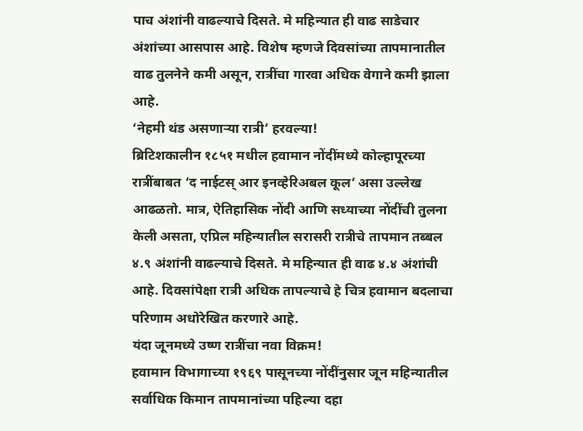पाच अंशांनी वाढल्याचे दिसते. मे महिन्यात ही वाढ साडेचार अंशांच्या आसपास आहे. विशेष म्हणजे दिवसांच्या तापमानातील वाढ तुलनेने कमी असून, रात्रींचा गारवा अधिक वेगाने कमी झाला आहे.
‘नेहमी थंड असणाऱ्या रात्री’ हरवल्या!
ब्रिटिशकालीन १८५१ मधील हवामान नोंदींमध्ये कोल्हापूरच्या रात्रींबाबत ‘द नाईटस् आर इनव्हेरिअबल कूल’ असा उल्लेख आढळतो. मात्र, ऐतिहासिक नोंदी आणि सध्याच्या नोंदींची तुलना केली असता, एप्रिल महिन्यातील सरासरी रात्रीचे तापमान तब्बल ४.९ अंशांनी वाढल्याचे दिसते. मे महिन्यात ही वाढ ४.४ अंशांची आहे. दिवसांपेक्षा रात्री अधिक तापल्याचे हे चित्र हवामान बदलाचा परिणाम अधोरेखित करणारे आहे.
यंदा जूनमध्ये उष्ण रात्रींचा नवा विक्रम!
हवामान विभागाच्या १९६९ पासूनच्या नोंदींनुसार जून महिन्यातील सर्वाधिक किमान तापमानांच्या पहिल्या दहा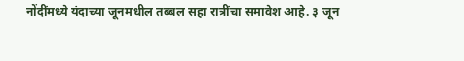नोंदींमध्ये यंदाच्या जूनमधील तब्बल सहा रात्रींचा समावेश आहे. ३ जून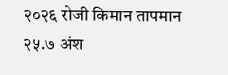२०२६ रोजी किमान तापमान २५.७ अंश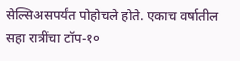सेल्सिअसपर्यंत पोहोचले होते. एकाच वर्षातील सहा रात्रींचा टॉप-१०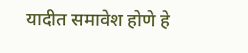यादीत समावेश होणे हे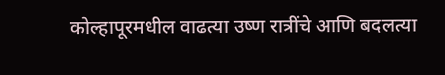कोल्हापूरमधील वाढत्या उष्ण रात्रींचे आणि बदलत्या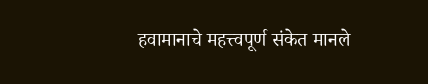हवामानाचे महत्त्वपूर्ण संकेत मानले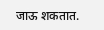जाऊ शकतात.